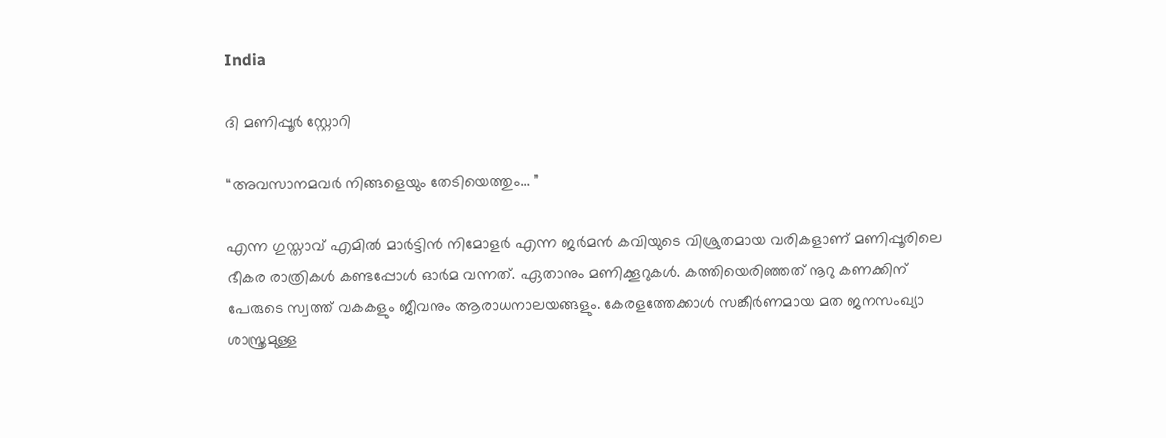India

ദി മണിപ്പൂർ സ്റ്റോറി

“അവസാനമവർ നിങ്ങളെയും തേടിയെത്തും… ”

എന്ന ഗുസ്താവ് എമിൽ മാർട്ടിൻ നിമോളർ എന്ന ജർമൻ കവിയുടെ വിശ്രുതമായ വരികളാണ് മണിപ്പൂരിലെ ഭീകര രാത്രികൾ കണ്ടപ്പോൾ ഓർമ വന്നത്. ഏതാനും മണിക്കൂറുകൾ. കത്തിയെരിഞ്ഞത് നൂറു കണക്കിന് പേരുടെ സ്വത്ത്‌ വകകളും ജീവനും ആരാധനാലയങ്ങളും. കേരളത്തേക്കാൾ സങ്കീർണമായ മത ജനസംഖ്യാ ശാസ്ത്രമുള്ള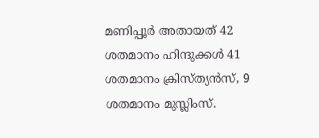മണിപ്പൂർ അതായത് 42 ശതമാനം ഹിന്ദുക്കൾ 41 ശതമാനം ക്രിസ്ത്യൻസ്, 9 ശതമാനം മുസ്ലിംസ്.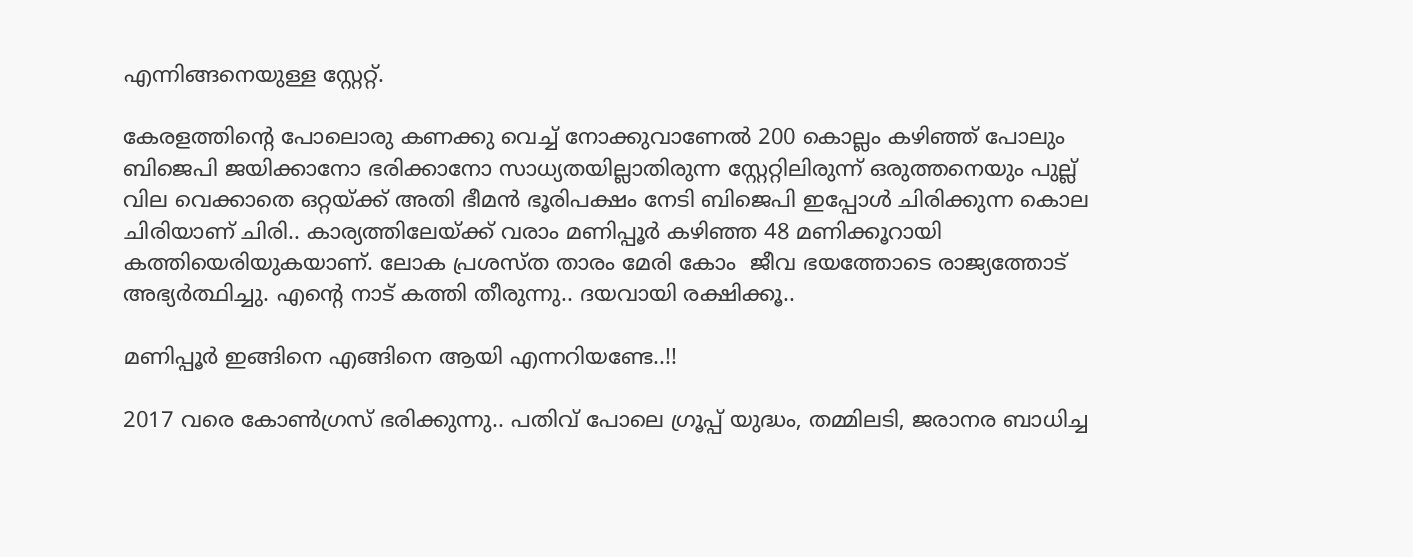എന്നിങ്ങനെയുള്ള സ്റ്റേറ്റ്.

കേരളത്തിന്റെ പോലൊരു കണക്കു വെച്ച് നോക്കുവാണേൽ 200 കൊല്ലം കഴിഞ്ഞ് പോലും ബിജെപി ജയിക്കാനോ ഭരിക്കാനോ സാധ്യതയില്ലാതിരുന്ന സ്റ്റേറ്റിലിരുന്ന് ഒരുത്തനെയും പുല്ല് വില വെക്കാതെ ഒറ്റയ്ക്ക് അതി ഭീമൻ ഭൂരിപക്ഷം നേടി ബിജെപി ഇപ്പോൾ ചിരിക്കുന്ന കൊല ചിരിയാണ് ചിരി.. കാര്യത്തിലേയ്ക്ക് വരാം മണിപ്പൂർ കഴിഞ്ഞ 48 മണിക്കൂറായി കത്തിയെരിയുകയാണ്. ലോക പ്രശസ്ത താരം മേരി കോം  ജീവ ഭയത്തോടെ രാജ്യത്തോട് അഭ്യർത്ഥിച്ചു. എന്റെ നാട് കത്തി തീരുന്നു.. ദയവായി രക്ഷിക്കൂ..

മണിപ്പൂർ ഇങ്ങിനെ എങ്ങിനെ ആയി എന്നറിയണ്ടേ..!!

2017 വരെ കോൺഗ്രസ് ഭരിക്കുന്നു.. പതിവ് പോലെ ഗ്രൂപ്പ്‌ യുദ്ധം, തമ്മിലടി, ജരാനര ബാധിച്ച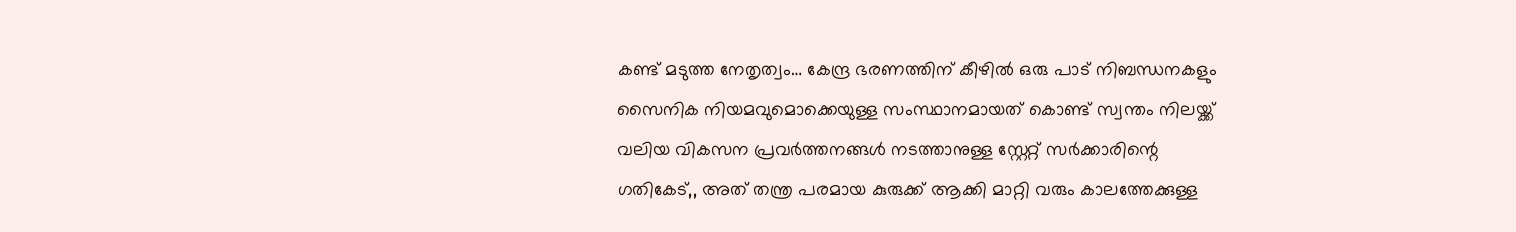കണ്ട് മടുത്ത നേതൃത്വം… കേന്ദ്ര ഭരണത്തിന് കീഴിൽ ഒരു പാട് നിബന്ധനകളും സൈനിക നിയമവുമൊക്കെയുള്ള സംസ്ഥാനമായത് കൊണ്ട് സ്വന്തം നിലയ്ക്ക്‌ വലിയ വികസന പ്രവർത്തനങ്ങൾ നടത്താനുള്ള സ്റ്റേറ്റ് സർക്കാരിന്റെ ഗതികേട്,, അത് തന്ത്ര പരമായ കുരുക്ക് ആക്കി മാറ്റി വരും കാലത്തേക്കുള്ള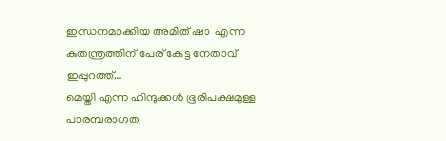ഇന്ധനമാക്കിയ അമിത് ഷാ  എന്ന കുതന്ത്രത്തിന് പേര് കേട്ട നേതാവ് ഇപ്പുറത്ത്…
മെയ്തി എന്ന ഹിന്ദുക്കൾ ഭൂരിപക്ഷമുള്ള പാരമ്പരാഗത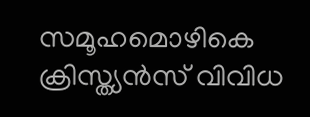സമൂഹമൊഴികെ ക്രിസ്ത്യൻസ് വിവിധ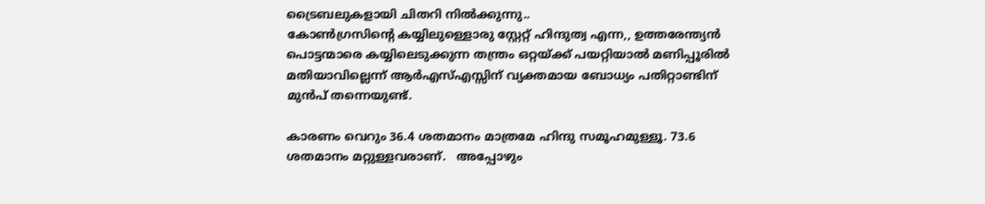ട്രൈബലുകളായി ചിതറി നിൽക്കുന്നു..
കോൺഗ്രസിന്റെ കയ്യിലുള്ളൊരു സ്റ്റേറ്റ് ഹിന്ദുത്വ എന്ന,, ഉത്തരേന്ത്യൻ പൊട്ടന്മാരെ കയ്യിലെടുക്കുന്ന തന്ത്രം ഒറ്റയ്ക്ക് പയറ്റിയാൽ മണിപ്പൂരിൽ മതിയാവില്ലെന്ന് ആർഎസ്എസ്സിന് വ്യക്തമായ ബോധ്യം പതിറ്റാണ്ടിന് മുൻപ് തന്നെയുണ്ട്.

കാരണം വെറും 36.4 ശതമാനം മാത്രമേ ഹിന്ദു സമൂഹമുള്ളൂ. 73.6  ശതമാനം മറ്റുള്ളവരാണ്.   അപ്പോഴും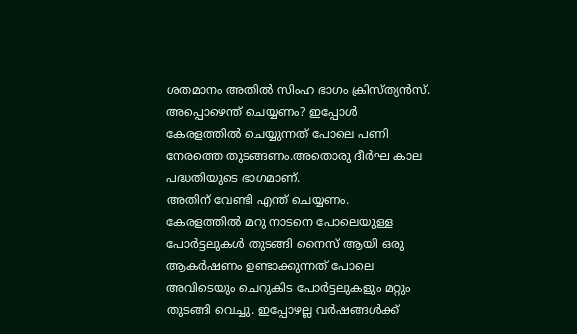ശതമാനം അതിൽ സിംഹ ഭാഗം ക്രിസ്ത്യൻസ്.
അപ്പൊഴെന്ത് ചെയ്യണം? ഇപ്പോൾ കേരളത്തിൽ ചെയ്യുന്നത് പോലെ പണി നേരത്തെ തുടങ്ങണം.അതൊരു ദീർഘ കാല പദ്ധതിയുടെ ഭാഗമാണ്.
അതിന് വേണ്ടി എന്ത് ചെയ്യണം.
കേരളത്തിൽ മറു നാടനെ പോലെയുള്ള പോർട്ടലുകൾ തുടങ്ങി നൈസ് ആയി ഒരു ആകർഷണം ഉണ്ടാക്കുന്നത് പോലെ അവിടെയും ചെറുകിട പോർട്ടലുകളും മറ്റും തുടങ്ങി വെച്ചു. ഇപ്പോഴല്ല വർഷങ്ങൾക്ക്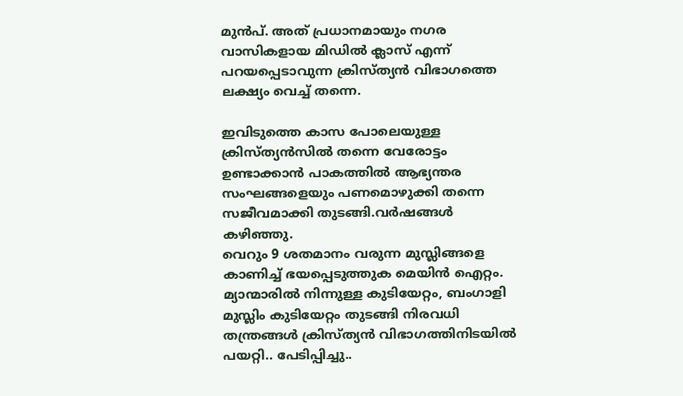മുൻപ്. അത് പ്രധാനമായും നഗര വാസികളായ മിഡിൽ ക്ലാസ് എന്ന് പറയപ്പെടാവുന്ന ക്രിസ്ത്യൻ വിഭാഗത്തെ ലക്ഷ്യം വെച്ച് തന്നെ.

ഇവിടുത്തെ കാസ പോലെയുള്ള ക്രിസ്ത്യൻസിൽ തന്നെ വേരോട്ടം ഉണ്ടാക്കാൻ പാകത്തിൽ ആഭ്യന്തര  സംഘങ്ങളെയും പണമൊഴുക്കി തന്നെ സജീവമാക്കി തുടങ്ങി.വർഷങ്ങൾ കഴിഞ്ഞു.
വെറും 9 ശതമാനം വരുന്ന മുസ്ലിങ്ങളെ കാണിച്ച് ഭയപ്പെടുത്തുക മെയിൻ ഐറ്റം.
മ്യാന്മാരിൽ നിന്നുള്ള കുടിയേറ്റം, ബംഗാളി മുസ്ലിം കുടിയേറ്റം തുടങ്ങി നിരവധി തന്ത്രങ്ങൾ ക്രിസ്ത്യൻ വിഭാഗത്തിനിടയിൽ പയറ്റി.. പേടിപ്പിച്ചു..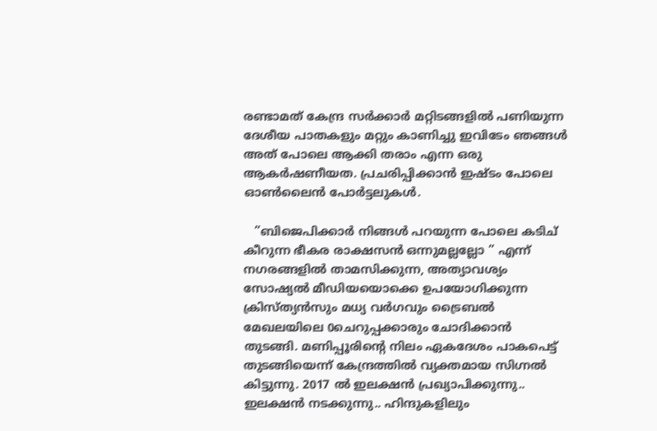രണ്ടാമത് കേന്ദ്ര സർക്കാർ മറ്റിടങ്ങളിൽ പണിയുന്ന ദേശീയ പാതകളും മറ്റും കാണിച്ചു ഇവിടേം ഞങ്ങൾ അത് പോലെ ആക്കി തരാം എന്ന ഒരു ആകർഷണീയത. പ്രചരിപ്പിക്കാൻ ഇഷ്ടം പോലെ ഓൺലൈൻ പോർട്ടലുകൾ.

   ”ബിജെപിക്കാർ നിങ്ങൾ പറയുന്ന പോലെ കടിച് കീറുന്ന ഭീകര രാക്ഷസൻ ഒന്നുമല്ലല്ലോ ” എന്ന് നഗരങ്ങളിൽ താമസിക്കുന്ന, അത്യാവശ്യം സോഷ്യൽ മീഡിയയൊക്കെ ഉപയോഗിക്കുന്ന ക്രിസ്ത്യൻസും മധ്യ വർഗവും ട്രൈബൽ മേഖലയിലെ 0ചെറുപ്പക്കാരും ചോദിക്കാൻ തുടങ്ങി. മണിപ്പൂരിന്റെ നിലം ഏകദേശം പാകപെട്ട് തുടങ്ങിയെന്ന് കേന്ദ്രത്തിൽ വ്യക്തമായ സിഗ്നൽ കിട്ടുന്നു. 2017 ൽ ഇലക്ഷൻ പ്രഖ്യാപിക്കുന്നു.. ഇലക്ഷൻ നടക്കുന്നു.. ഹിന്ദുകളിലും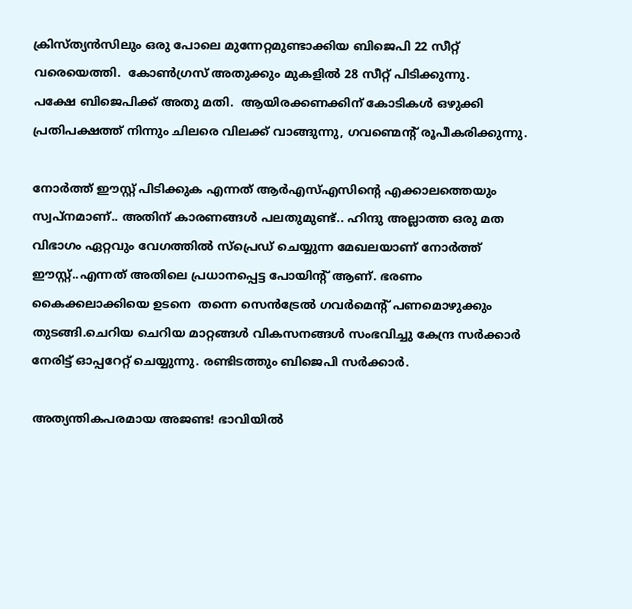ക്രിസ്ത്യൻസിലും ഒരു പോലെ മുന്നേറ്റമുണ്ടാക്കിയ ബിജെപി 22 സീറ്റ് വരെയെത്തി.  കോൺഗ്രസ് അതുക്കും മുകളിൽ 28 സീറ്റ് പിടിക്കുന്നു.
പക്ഷേ ബിജെപിക്ക് അതു മതി.  ആയിരക്കണക്കിന് കോടികൾ ഒഴുക്കി പ്രതിപക്ഷത്ത് നിന്നും ചിലരെ വിലക്ക് വാങ്ങുന്നു, ഗവണ്മെന്റ് രൂപീകരിക്കുന്നു.

നോർത്ത് ഈസ്റ്റ് പിടിക്കുക എന്നത് ആർഎസ്എസിന്റെ എക്കാലത്തെയും സ്വപ്നമാണ്.. അതിന് കാരണങ്ങൾ പലതുമുണ്ട്.. ഹിന്ദു അല്ലാത്ത ഒരു മത വിഭാഗം ഏറ്റവും വേഗത്തിൽ സ്‌പ്രെഡ്‌ ചെയ്യുന്ന മേഖലയാണ് നോർത്ത് ഈസ്റ്റ്..എന്നത് അതിലെ പ്രധാനപ്പെട്ട പോയിന്റ് ആണ്. ഭരണം കൈക്കലാക്കിയെ ഉടനെ  തന്നെ സെൻട്രേൽ ഗവർമെന്റ് പണമൊഴുക്കും തുടങ്ങി.ചെറിയ ചെറിയ മാറ്റങ്ങൾ വികസനങ്ങൾ സംഭവിച്ചു കേന്ദ്ര സർക്കാർ നേരിട്ട് ഓപ്പറേറ്റ് ചെയ്യുന്നു. രണ്ടിടത്തും ബിജെപി സർക്കാർ.

അത്യന്തികപരമായ അജണ്ട! ഭാവിയിൽ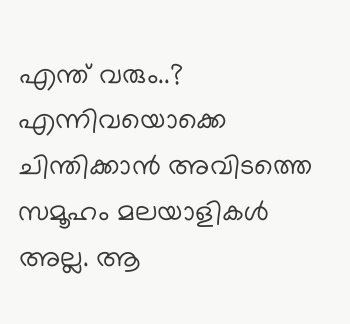എന്ത് വരും..? എന്നിവയൊക്കെ ചിന്തിക്കാൻ അവിടത്തെ സമൂഹം മലയാളികൾ അല്ല. ആ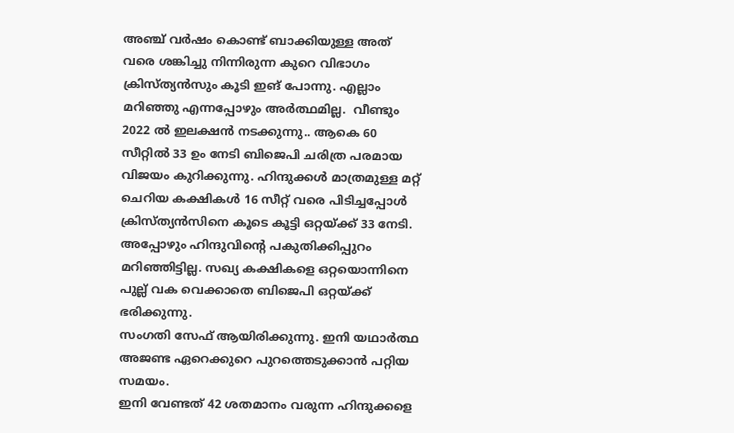അഞ്ച് വർഷം കൊണ്ട് ബാക്കിയുള്ള അത് വരെ ശങ്കിച്ചു നിന്നിരുന്ന കുറെ വിഭാഗം ക്രിസ്ത്യൻസും കൂടി ഇങ് പോന്നു. എല്ലാം മറിഞ്ഞു എന്നപ്പോഴും അർത്ഥമില്ല.  വീണ്ടും 2022 ൽ ഇലക്ഷൻ നടക്കുന്നു.. ആകെ 60 സീറ്റിൽ 33 ഉം നേടി ബിജെപി ചരിത്ര പരമായ വിജയം കുറിക്കുന്നു. ഹിന്ദുക്കൾ മാത്രമുള്ള മറ്റ് ചെറിയ കക്ഷികൾ 16 സീറ്റ് വരെ പിടിച്ചപ്പോൾ ക്രിസ്ത്യൻസിനെ കൂടെ കൂട്ടി ഒറ്റയ്ക്ക് 33 നേടി. അപ്പോഴും ഹിന്ദുവിന്റെ പകുതിക്കിപ്പുറം മറിഞ്ഞിട്ടില്ല. സഖ്യ കക്ഷികളെ ഒറ്റയൊന്നിനെ പുല്ല് വക വെക്കാതെ ബിജെപി ഒറ്റയ്ക്ക് ഭരിക്കുന്നു.
സംഗതി സേഫ് ആയിരിക്കുന്നു. ഇനി യഥാർത്ഥ അജണ്ട ഏറെക്കുറെ പുറത്തെടുക്കാൻ പറ്റിയ സമയം.
ഇനി വേണ്ടത് 42 ശതമാനം വരുന്ന ഹിന്ദുക്കളെ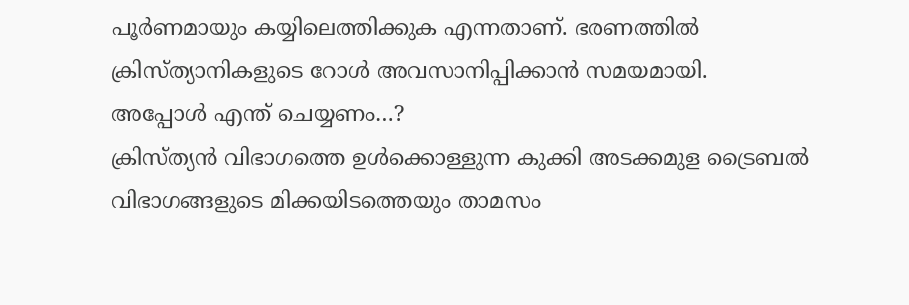പൂർണമായും കയ്യിലെത്തിക്കുക എന്നതാണ്. ഭരണത്തിൽ ക്രിസ്ത്യാനികളുടെ റോൾ അവസാനിപ്പിക്കാൻ സമയമായി.
അപ്പോൾ എന്ത് ചെയ്യണം…?
ക്രിസ്ത്യൻ വിഭാഗത്തെ ഉൾക്കൊള്ളുന്ന കുക്കി അടക്കമുള ട്രൈബൽ വിഭാഗങ്ങളുടെ മിക്കയിടത്തെയും താമസം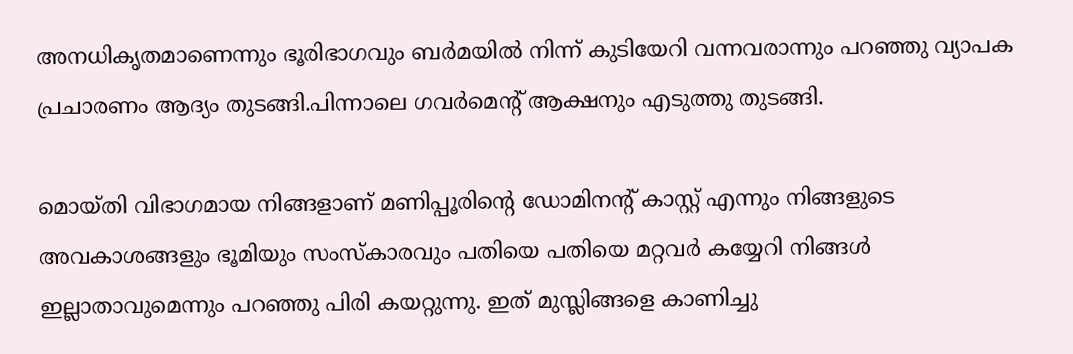അനധികൃതമാണെന്നും ഭൂരിഭാഗവും ബർമയിൽ നിന്ന് കുടിയേറി വന്നവരാന്നും പറഞ്ഞു വ്യാപക പ്രചാരണം ആദ്യം തുടങ്ങി.പിന്നാലെ ഗവർമെന്റ് ആക്ഷനും എടുത്തു തുടങ്ങി.

മൊയ്തി വിഭാഗമായ നിങ്ങളാണ് മണിപ്പൂരിന്റെ ഡോമിനന്റ് കാസ്റ്റ് എന്നും നിങ്ങളുടെ അവകാശങ്ങളും ഭൂമിയും സംസ്കാരവും പതിയെ പതിയെ മറ്റവർ കയ്യേറി നിങ്ങൾ ഇല്ലാതാവുമെന്നും പറഞ്ഞു പിരി കയറ്റുന്നു. ഇത് മുസ്ലിങ്ങളെ കാണിച്ചു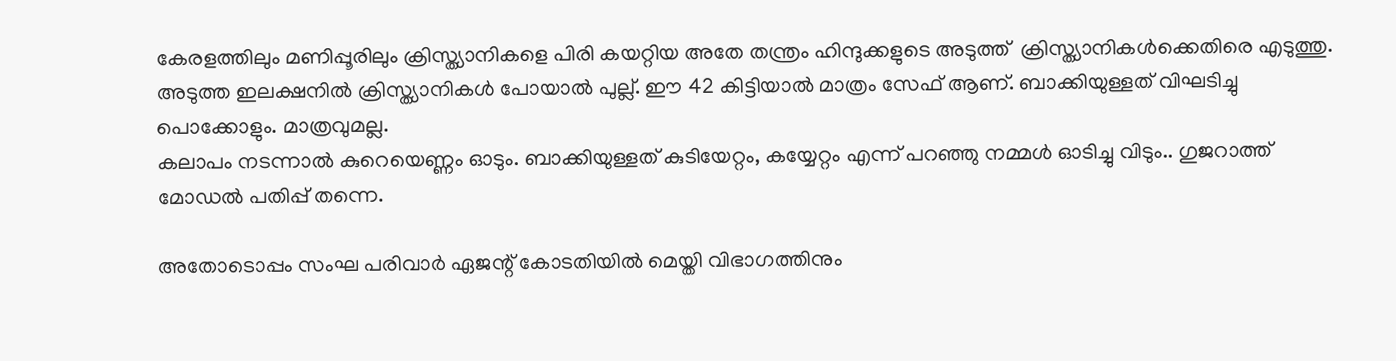കേരളത്തിലും മണിപ്പൂരിലും ക്രിസ്ത്യാനികളെ പിരി കയറ്റിയ അതേ തന്ത്രം ഹിന്ദുക്കളുടെ അടുത്ത്  ക്രിസ്ത്യാനികൾക്കെതിരെ എടുത്തു. അടുത്ത ഇലക്ഷനിൽ ക്രിസ്ത്യാനികൾ പോയാൽ പുല്ല്. ഈ 42 കിട്ടിയാൽ മാത്രം സേഫ് ആണ്. ബാക്കിയുള്ളത് വിഘടിച്ചു പൊക്കോളും. മാത്രവുമല്ല.
കലാപം നടന്നാൽ കുറെയെണ്ണം ഓടും. ബാക്കിയുള്ളത് കുടിയേറ്റം, കയ്യേറ്റം എന്ന് പറഞ്ഞു നമ്മൾ ഓടിച്ചു വിടും.. ഗുജറാത്ത്‌ മോഡൽ പതിപ്പ് തന്നെ.

അതോടൊപ്പം സംഘ പരിവാർ ഏജന്റ് കോടതിയിൽ മെയ്തി വിഭാഗത്തിനും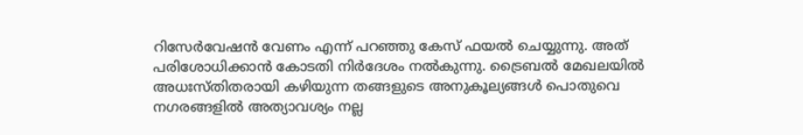റിസേർവേഷൻ വേണം എന്ന് പറഞ്ഞു കേസ് ഫയൽ ചെയ്യുന്നു. അത് പരിശോധിക്കാൻ കോടതി നിർദേശം നൽകുന്നു. ട്രൈബൽ മേഖലയിൽ അധഃസ്തിതരായി കഴിയുന്ന തങ്ങളുടെ അനുകൂല്യങ്ങൾ പൊതുവെ നഗരങ്ങളിൽ അത്യാവശ്യം നല്ല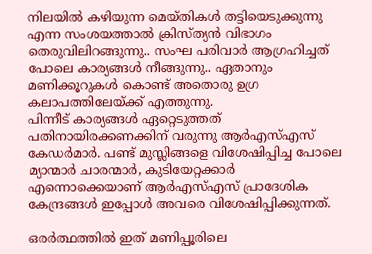നിലയിൽ കഴിയുന്ന മെയ്തികൾ തട്ടിയെടുക്കുന്നു എന്ന സംശയത്താൽ ക്രിസ്ത്യൻ വിഭാഗം തെരുവിലിറങ്ങുന്നു.. സംഘ പരിവാർ ആഗ്രഹിച്ചത് പോലെ കാര്യങ്ങൾ നീങ്ങുന്നു.. ഏതാനും മണിക്കൂറുകൾ കൊണ്ട് അതൊരു ഉഗ്ര കലാപത്തിലേയ്ക്ക് എത്തുന്നു.
പിന്നീട് കാര്യങ്ങൾ ഏറ്റെടുത്തത് പതിനായിരക്കണക്കിന് വരുന്നു ആർഎസ്എസ് കേഡർമാർ. പണ്ട് മുസ്ലിങ്ങളെ വിശേഷിപ്പിച്ച പോലെ മ്യാന്മാർ ചാരന്മാർ, കുടിയേറ്റക്കാർ എന്നൊക്കെയാണ് ആർഎസ്എസ് പ്രാദേശിക കേന്ദ്രങ്ങൾ ഇപ്പോൾ അവരെ വിശേഷിപ്പിക്കുന്നത്.

ഒരർത്ഥത്തിൽ ഇത് മണിപ്പൂരിലെ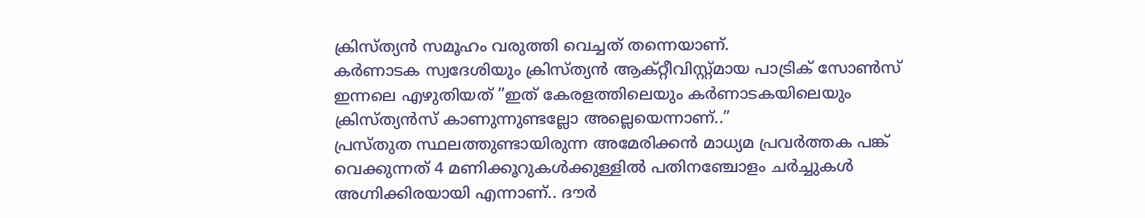ക്രിസ്ത്യൻ സമൂഹം വരുത്തി വെച്ചത് തന്നെയാണ്.
കർണാടക സ്വദേശിയും ക്രിസ്ത്യൻ ആക്റ്റീവിസ്റ്റ്മായ പാട്രിക് സോൺസ് ഇന്നലെ എഴുതിയത് ”ഇത് കേരളത്തിലെയും കർണാടകയിലെയും ക്രിസ്ത്യൻസ് കാണുന്നുണ്ടല്ലോ അല്ലെയെന്നാണ്..”
പ്രസ്തുത സ്ഥലത്തുണ്ടായിരുന്ന അമേരിക്കൻ മാധ്യമ പ്രവർത്തക പങ്ക് വെക്കുന്നത് 4 മണിക്കൂറുകൾക്കുള്ളിൽ പതിനഞ്ചോളം ചർച്ചുകൾ അഗ്നിക്കിരയായി എന്നാണ്.. ദൗർ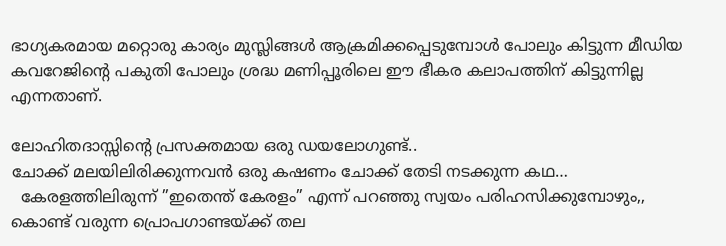ഭാഗ്യകരമായ മറ്റൊരു കാര്യം മുസ്ലിങ്ങൾ ആക്രമിക്കപ്പെടുമ്പോൾ പോലും കിട്ടുന്ന മീഡിയ കവറേജിന്റെ പകുതി പോലും ശ്രദ്ധ മണിപ്പൂരിലെ ഈ ഭീകര കലാപത്തിന് കിട്ടുന്നില്ല എന്നതാണ്.

ലോഹിതദാസ്സിന്റെ പ്രസക്തമായ ഒരു ഡയലോഗുണ്ട്..
ചോക്ക് മലയിലിരിക്കുന്നവൻ ഒരു കഷണം ചോക്ക് തേടി നടക്കുന്ന കഥ…
  കേരളത്തിലിരുന്ന് ”ഇതെന്ത് കേരളം” എന്ന് പറഞ്ഞു സ്വയം പരിഹസിക്കുമ്പോഴും,, കൊണ്ട് വരുന്ന പ്രൊപഗാണ്ടയ്ക്ക് തല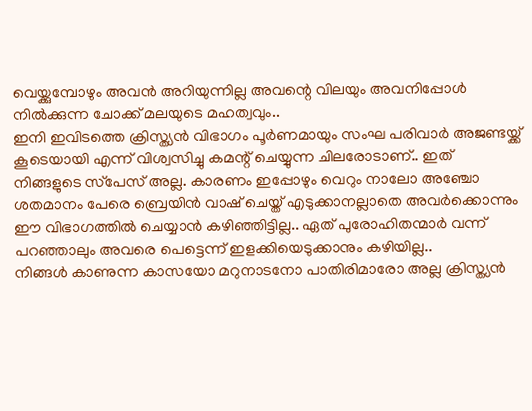വെയ്ക്കുമ്പോഴും അവൻ അറിയുന്നില്ല അവന്റെ വിലയും അവനിപ്പോൾ നിൽക്കുന്ന ചോക്ക് മലയുടെ മഹത്വവും..
ഇനി ഇവിടത്തെ ക്രിസ്ത്യൻ വിഭാഗം പൂർണമായും സംഘ പരിവാർ അജണ്ടയ്ക്ക് കൂടെയായി എന്ന് വിശ്വസിച്ചു കമന്റ് ചെയ്യുന്ന ചിലരോടാണ്.. ഇത് നിങ്ങളുടെ സ്‌പേസ് അല്ല. കാരണം ഇപ്പോഴും വെറും നാലോ അഞ്ചോ ശതമാനം പേരെ ബ്രെയിൻ വാഷ് ചെയ്ത് എടുക്കാനല്ലാതെ അവർക്കൊന്നും ഈ വിഭാഗത്തിൽ ചെയ്യാൻ കഴിഞ്ഞിട്ടില്ല.. ഏത് പുരോഹിതന്മാർ വന്ന് പറഞ്ഞാലും അവരെ പെട്ടെന്ന് ഇളക്കിയെടുക്കാനും കഴിയില്ല..
നിങ്ങൾ കാണുന്ന കാസയോ മറുനാടനോ പാതിരിമാരോ അല്ല ക്രിസ്ത്യൻ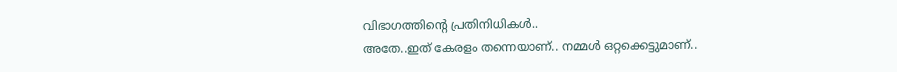വിഭാഗത്തിന്റെ പ്രതിനിധികൾ..
അതേ..ഇത് കേരളം തന്നെയാണ്.. നമ്മൾ ഒറ്റക്കെട്ടുമാണ്..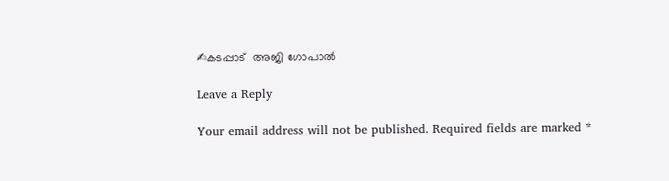✍കടപ്പാട്  അജി ഗോപാൽ

Leave a Reply

Your email address will not be published. Required fields are marked *